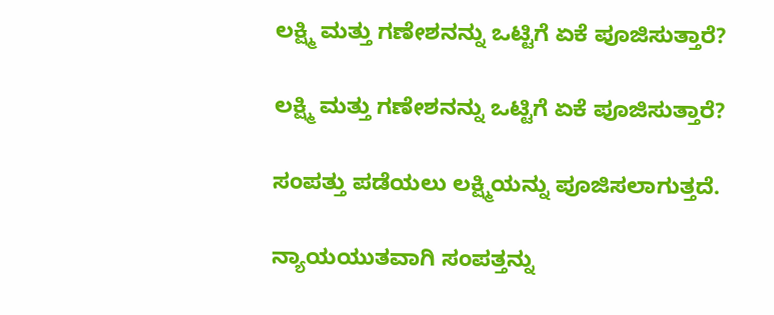ಲಕ್ಷ್ಮಿ ಮತ್ತು ಗಣೇಶನನ್ನು ಒಟ್ಟಿಗೆ ಏಕೆ ಪೂಜಿಸುತ್ತಾರೆ?

ಲಕ್ಷ್ಮಿ ಮತ್ತು ಗಣೇಶನನ್ನು ಒಟ್ಟಿಗೆ ಏಕೆ ಪೂಜಿಸುತ್ತಾರೆ?

ಸಂಪತ್ತು ಪಡೆಯಲು ಲಕ್ಷ್ಮಿಯನ್ನು ಪೂಜಿಸಲಾಗುತ್ತದೆ.

ನ್ಯಾಯಯುತವಾಗಿ ಸಂಪತ್ತನ್ನು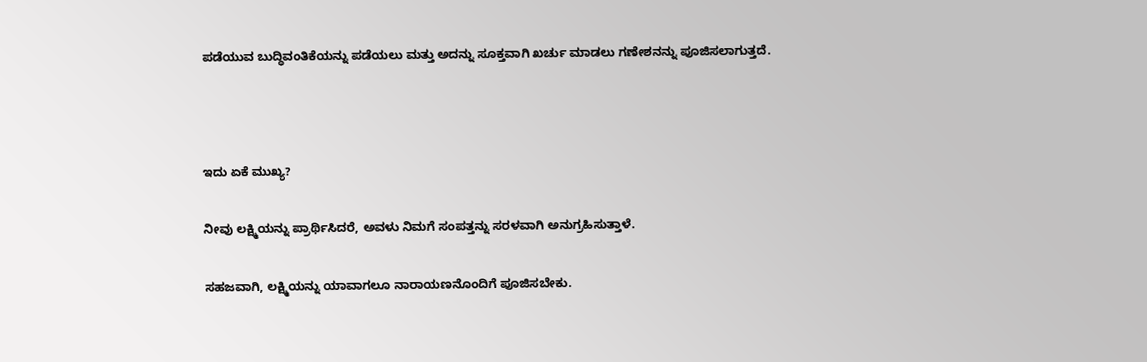ಪಡೆಯುವ ಬುದ್ಧಿವಂತಿಕೆಯನ್ನು ಪಡೆಯಲು ಮತ್ತು ಅದನ್ನು ಸೂಕ್ತವಾಗಿ ಖರ್ಚು ಮಾಡಲು ಗಣೇಶನನ್ನು ಪೂಜಿಸಲಾಗುತ್ತದೆ.



ಇದು ಏಕೆ ಮುಖ್ಯ?

ನೀವು ಲಕ್ಷ್ಮಿಯನ್ನು ಪ್ರಾರ್ಥಿಸಿದರೆ, ಅವಳು ನಿಮಗೆ ಸಂಪತ್ತನ್ನು ಸರಳವಾಗಿ ಅನುಗ್ರಹಿಸುತ್ತಾಳೆ.

ಸಹಜವಾಗಿ, ಲಕ್ಷ್ಮಿಯನ್ನು ಯಾವಾಗಲೂ ನಾರಾಯಣನೊಂದಿಗೆ ಪೂಜಿಸಬೇಕು.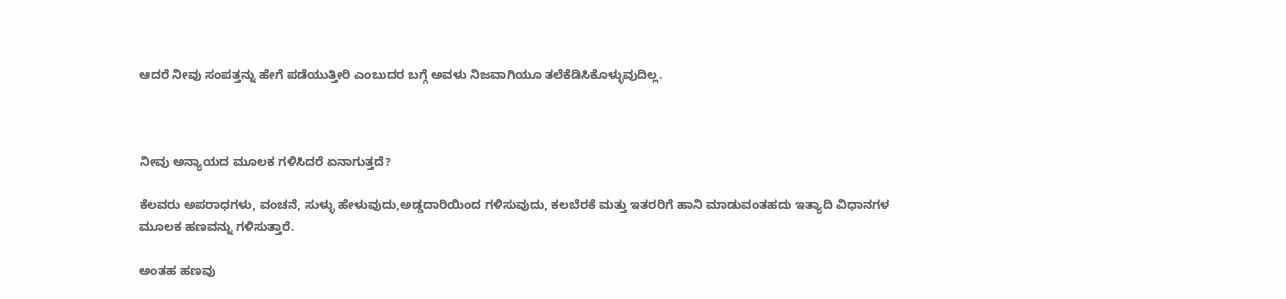ಆದರೆ ನೀವು ಸಂಪತ್ತನ್ನು ಹೇಗೆ ಪಡೆಯುತ್ತೀರಿ ಎಂಬುದರ ಬಗ್ಗೆ ಅವಳು ನಿಜವಾಗಿಯೂ ತಲೆಕೆಡಿಸಿಕೊಳ್ಳುವುದಿಲ್ಲ.



ನೀವು ಅನ್ಯಾಯದ ಮೂಲಕ ಗಳಿಸಿದರೆ ಏನಾಗುತ್ತದೆ?

ಕೆಲವರು ಅಪರಾಧಗಳು, ವಂಚನೆ, ಸುಳ್ಳು ಹೇಳುವುದು,ಅಡ್ಡದಾರಿಯಿಂದ ಗಳಿಸುವುದು, ಕಲಬೆರಕೆ ಮತ್ತು ಇತರರಿಗೆ ಹಾನಿ ಮಾಡುವಂತಹದು ಇತ್ಯಾದಿ ವಿಧಾನಗಳ ಮೂಲಕ ಹಣವನ್ನು ಗಳಿಸುತ್ತಾರೆ.

ಅಂತಹ ಹಣವು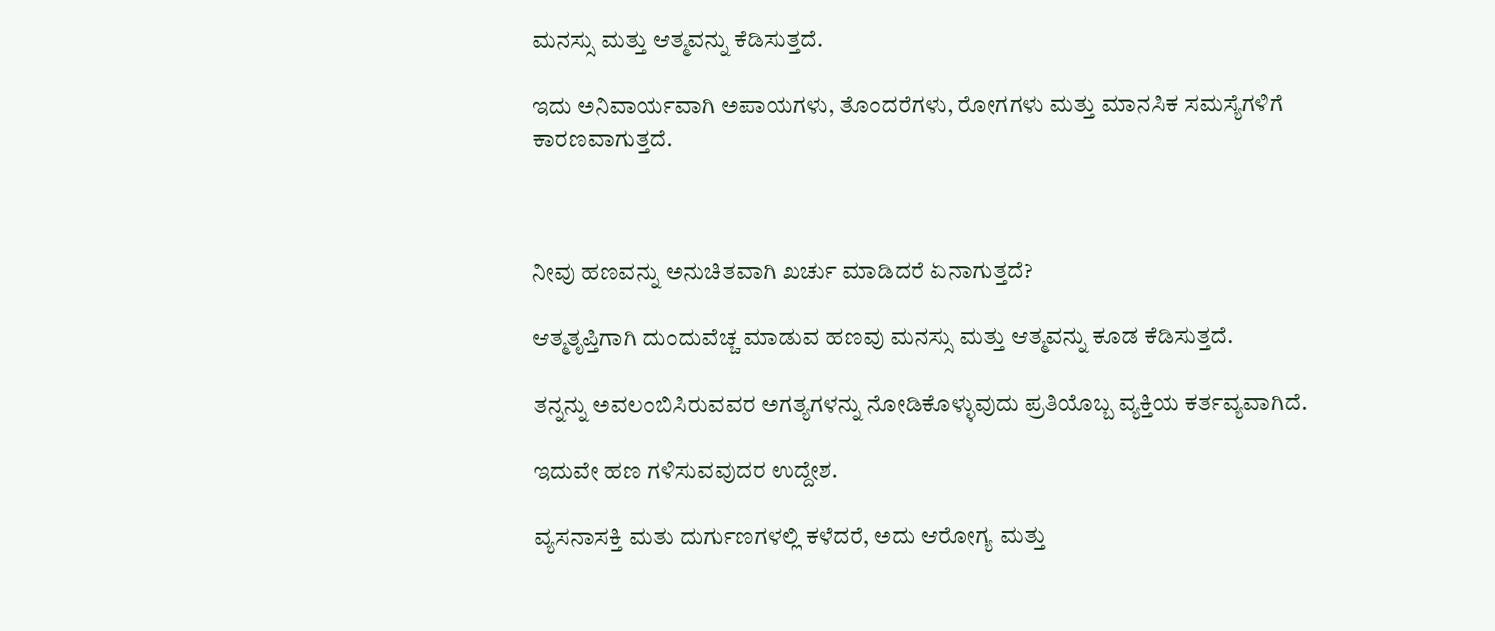ಮನಸ್ಸು ಮತ್ತು ಆತ್ಮವನ್ನು ಕೆಡಿಸುತ್ತದೆ.

ಇದು ಅನಿವಾರ್ಯವಾಗಿ ಅಪಾಯಗಳು, ತೊಂದರೆಗಳು, ರೋಗಗಳು ಮತ್ತು ಮಾನಸಿಕ ಸಮಸ್ಯೆಗಳಿಗೆ ಕಾರಣವಾಗುತ್ತದೆ.



ನೀವು ಹಣವನ್ನು ಅನುಚಿತವಾಗಿ ಖರ್ಚು ಮಾಡಿದರೆ ಏನಾಗುತ್ತದೆ?

ಆತ್ಮತೃಪ್ತಿಗಾಗಿ ದುಂದುವೆಚ್ಚ ಮಾಡುವ ಹಣವು ಮನಸ್ಸು ಮತ್ತು ಆತ್ಮವನ್ನು ಕೂಡ ಕೆಡಿಸುತ್ತದೆ.

ತನ್ನನ್ನು ಅವಲಂಬಿಸಿರುವವರ ಅಗತ್ಯಗಳನ್ನು ನೋಡಿಕೊಳ್ಳುವುದು ಪ್ರತಿಯೊಬ್ಬ ವ್ಯಕ್ತಿಯ ಕರ್ತವ್ಯವಾಗಿದೆ.

ಇದುವೇ ಹಣ ಗಳಿಸುವವುದರ ಉದ್ದೇಶ.

ವ್ಯಸನಾಸಕ್ತಿ ಮತು ದುರ್ಗುಣಗಳಲ್ಲಿ ಕಳೆದರೆ, ಅದು ಆರೋಗ್ಯ ಮತ್ತು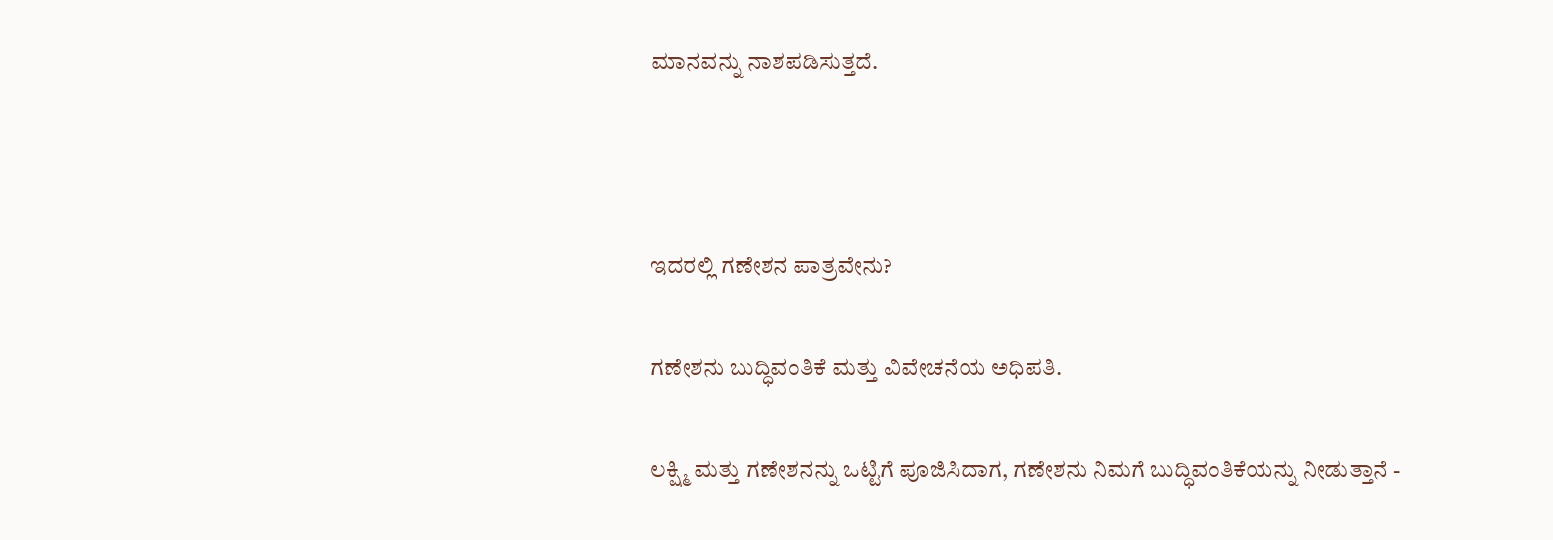ಮಾನವನ್ನು ನಾಶಪಡಿಸುತ್ತದೆ.



ಇದರಲ್ಲಿ ಗಣೇಶನ ಪಾತ್ರವೇನು?

ಗಣೇಶನು ಬುದ್ಧಿವಂತಿಕೆ ಮತ್ತು ವಿವೇಚನೆಯ ಅಧಿಪತಿ.

ಲಕ್ಷ್ಮಿ ಮತ್ತು ಗಣೇಶನನ್ನು ಒಟ್ಟಿಗೆ ಪೂಜಿಸಿದಾಗ, ಗಣೇಶನು ನಿಮಗೆ ಬುದ್ಧಿವಂತಿಕೆಯನ್ನು ನೀಡುತ್ತಾನೆ -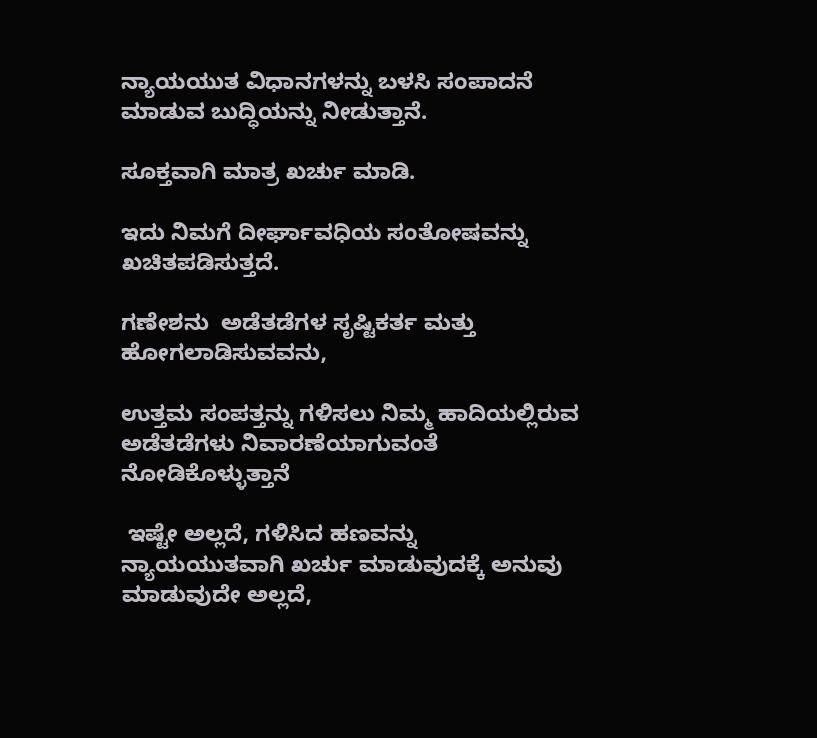ನ್ಯಾಯಯುತ ವಿಧಾನಗಳನ್ನು ಬಳಸಿ ಸಂಪಾದನೆ ಮಾಡುವ ಬುದ್ಧಿಯನ್ನು ನೀಡುತ್ತಾನೆ.

ಸೂಕ್ತವಾಗಿ ಮಾತ್ರ ಖರ್ಚು ಮಾಡಿ.

ಇದು ನಿಮಗೆ ದೀರ್ಘಾವಧಿಯ ಸಂತೋಷವನ್ನು ಖಚಿತಪಡಿಸುತ್ತದೆ.

ಗಣೇಶನು  ಅಡೆತಡೆಗಳ ಸೃಷ್ಟಿಕರ್ತ ಮತ್ತು ಹೋಗಲಾಡಿಸುವವನು,

ಉತ್ತಮ ಸಂಪತ್ತನ್ನು ಗಳಿಸಲು ನಿಮ್ಮ ಹಾದಿಯಲ್ಲಿರುವ ಅಡೆತಡೆಗಳು ನಿವಾರಣೆಯಾಗುವಂತೆ ನೋಡಿಕೊಳ್ಳುತ್ತಾನೆ

 ಇಷ್ಟೇ ಅಲ್ಲದೆ, ಗಳಿಸಿದ ಹಣವನ್ನು ನ್ಯಾಯಯುತವಾಗಿ ಖರ್ಚು ಮಾಡುವುದಕ್ಕೆ ಅನುವು ಮಾಡುವುದೇ ಅಲ್ಲದೆ,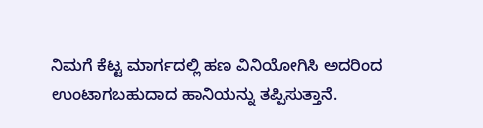ನಿಮಗೆ ಕೆಟ್ಟ ಮಾರ್ಗದಲ್ಲಿ ಹಣ ವಿನಿಯೋಗಿಸಿ ಅದರಿಂದ ಉಂಟಾಗಬಹುದಾದ ಹಾನಿಯನ್ನು ತಪ್ಪಿಸುತ್ತಾನೆ.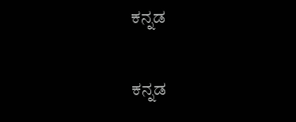ಕನ್ನಡ

ಕನ್ನಡ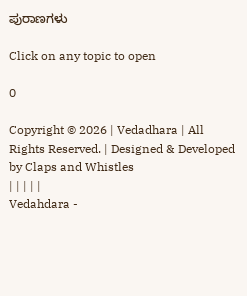ಪುರಾಣಗಳು

Click on any topic to open

0

Copyright © 2026 | Vedadhara | All Rights Reserved. | Designed & Developed by Claps and Whistles
| | | | |
Vedahdara -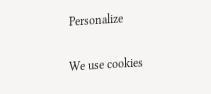Personalize

We use cookies